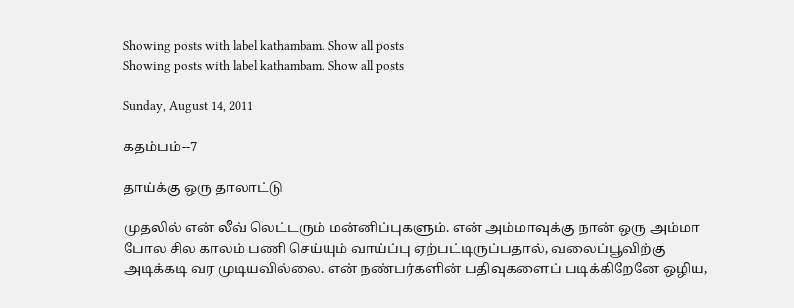Showing posts with label kathambam. Show all posts
Showing posts with label kathambam. Show all posts

Sunday, August 14, 2011

கதம்பம்--7

தாய்க்கு ஒரு தாலாட்டு

முதலில் என் லீவ் லெட்டரும் மன்னிப்புகளும். என் அம்மாவுக்கு நான் ஒரு அம்மா போல சில காலம் பணி செய்யும் வாய்ப்பு ஏற்பட்டிருப்பதால், வலைப்பூவிற்கு அடிக்கடி வர முடியவில்லை. என் நண்பர்களின் பதிவுகளைப் படிக்கிறேனே ஒழிய,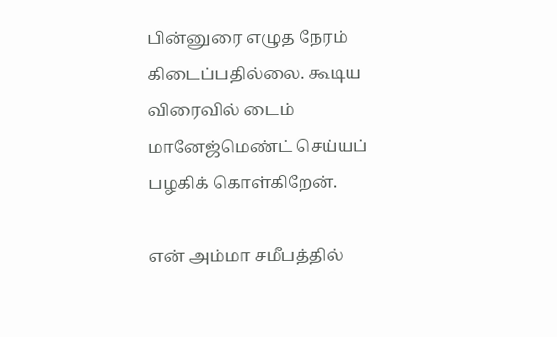பின்னுரை எழுத நேரம் கிடைப்பதில்லை. கூடிய விரைவில் டைம் மானேஜ்மெண்ட் செய்யப் பழகிக் கொள்கிறேன்.

என் அம்மா சமீபத்தில்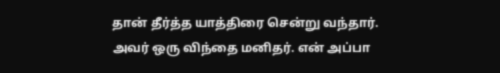தான் தீர்த்த யாத்திரை சென்று வந்தார். அவர் ஒரு விந்தை மனிதர். என் அப்பா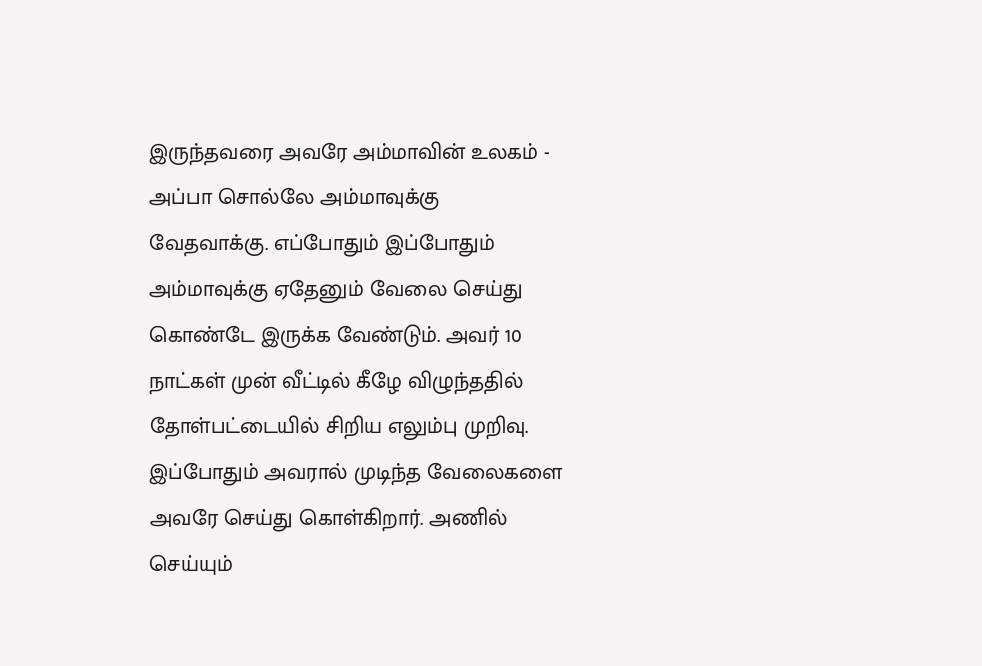இருந்தவரை அவரே அம்மாவின் உலகம் - அப்பா சொல்லே அம்மாவுக்கு வேதவாக்கு. எப்போதும் இப்போதும் அம்மாவுக்கு ஏதேனும் வேலை செய்து கொண்டே இருக்க வேண்டும். அவர் 10 நாட்கள் முன் வீட்டில் கீழே விழுந்ததில் தோள்பட்டையில் சிறிய எலும்பு முறிவு. இப்போதும் அவரால் முடிந்த வேலைகளை அவரே செய்து கொள்கிறார். அணில் செய்யும்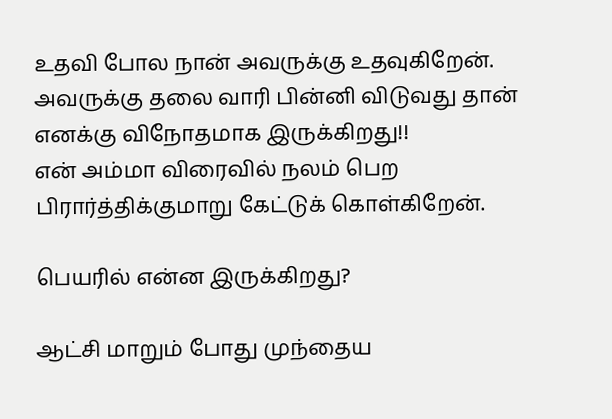உதவி போல நான் அவருக்கு உதவுகிறேன். அவருக்கு தலை வாரி பின்னி விடுவது தான் எனக்கு விநோதமாக இருக்கிறது!!
என் அம்மா விரைவில் நலம் பெற பிரார்த்திக்குமாறு கேட்டுக் கொள்கிறேன்.

பெயரில் என்ன இருக்கிறது?

ஆட்சி மாறும் போது முந்தைய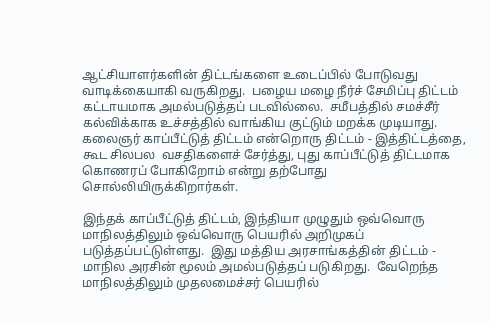ஆட்சியாளர்களின் திட்டங்களை உடைப்பில் போடுவது வாடிக்கையாகி வருகிறது.  பழைய மழை நீர்ச் சேமிப்பு திட்டம் கட்டாயமாக அமல்படுத்தப் படவில்லை.  சமீபத்தில் சமச்சீர் கல்விக்காக உச்சத்தில் வாங்கிய குட்டும் மறக்க முடியாது.  கலைஞர் காப்பீட்டுத் திட்டம் என்றொரு திட்டம் - இத்திட்டத்தை, கூட சிலபல  வசதிகளைச் சேர்த்து, புது காப்பீட்டுத் திட்டமாக கொணரப் போகிறோம் என்று தற்போது சொல்லியிருக்கிறார்கள்.

இந்தக் காப்பீட்டுத் திட்டம், இந்தியா முழுதும் ஒவ்வொரு மாநிலத்திலும் ஒவ்வொரு பெயரில் அறிமுகப் படுத்தப்பட்டுள்ளது.  இது மத்திய அரசாங்கத்தின் திட்டம் - மாநில அரசின் மூலம் அமல்படுத்தப் படுகிறது.  வேறெந்த மாநிலத்திலும் முதலமைச்சர் பெயரில்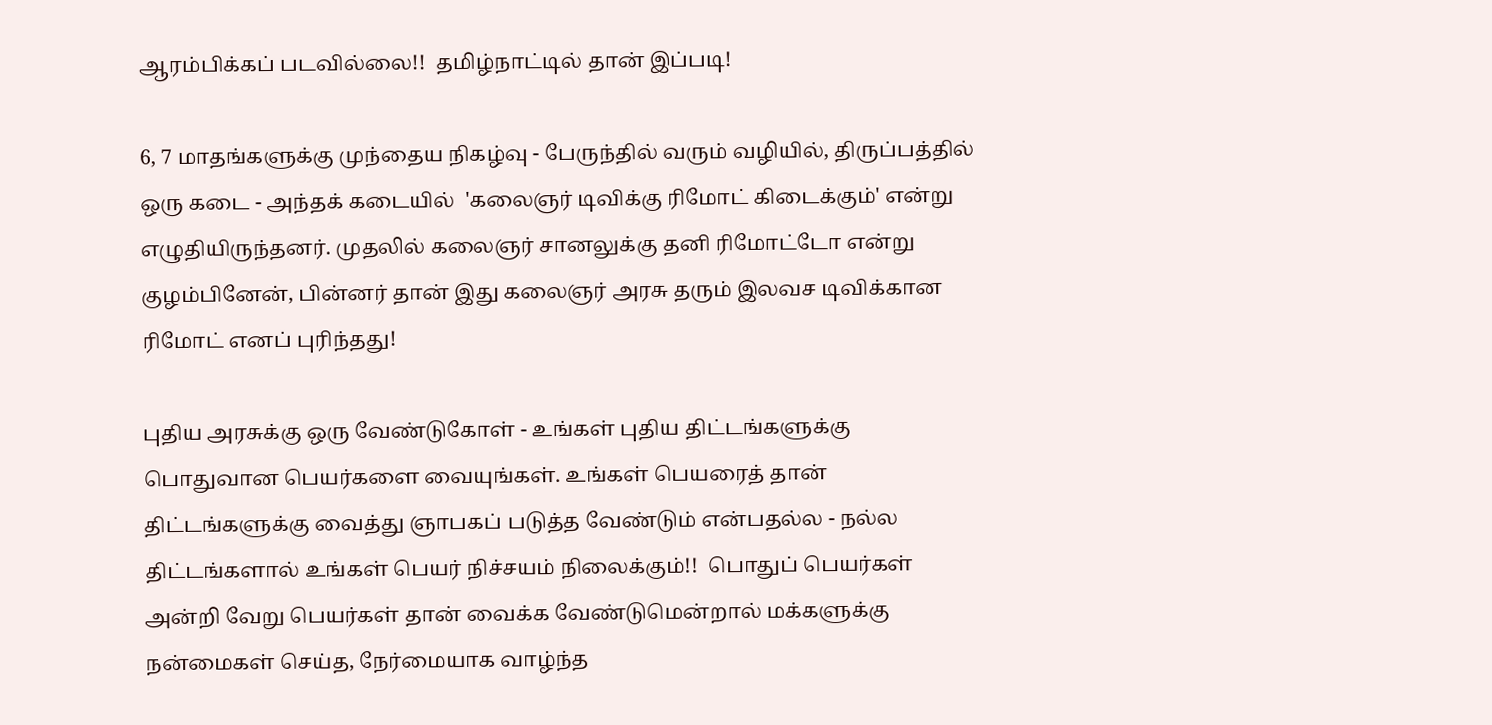ஆரம்பிக்கப் படவில்லை!!  தமிழ்நாட்டில் தான் இப்படி!

6, 7 மாதங்களுக்கு முந்தைய நிகழ்வு - பேருந்தில் வரும் வழியில், திருப்பத்தில் ஒரு கடை - அந்தக் கடையில்  'கலைஞர் டிவிக்கு ரிமோட் கிடைக்கும்' என்று எழுதியிருந்தனர். முதலில் கலைஞர் சானலுக்கு தனி ரிமோட்டோ என்று குழம்பினேன், பின்னர் தான் இது கலைஞர் அரசு தரும் இலவச டிவிக்கான ரிமோட் எனப் புரிந்தது!

புதிய அரசுக்கு ஒரு வேண்டுகோள் - உங்கள் புதிய திட்டங்களுக்கு பொதுவான பெயர்களை வையுங்கள். உங்கள் பெயரைத் தான் திட்டங்களுக்கு வைத்து ஞாபகப் படுத்த வேண்டும் என்பதல்ல - நல்ல திட்டங்களால் உங்கள் பெயர் நிச்சயம் நிலைக்கும்!!  பொதுப் பெயர்கள் அன்றி வேறு பெயர்கள் தான் வைக்க வேண்டுமென்றால் மக்களுக்கு நன்மைகள் செய்த, நேர்மையாக வாழ்ந்த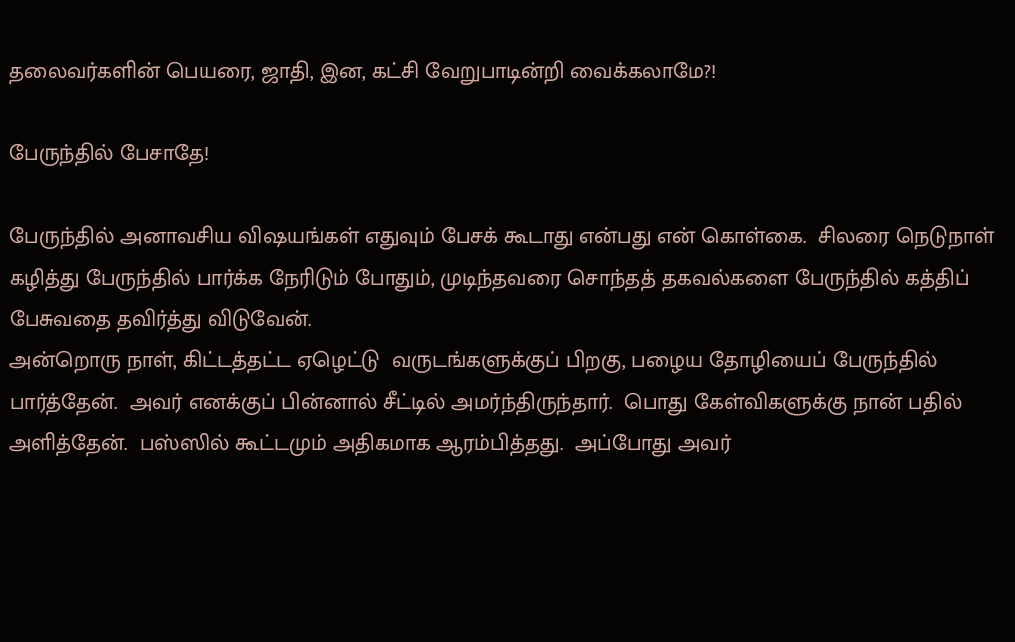தலைவர்களின் பெயரை, ஜாதி, இன, கட்சி வேறுபாடின்றி வைக்கலாமே?!

பேருந்தில் பேசாதே!

பேருந்தில் அனாவசிய விஷயங்கள் எதுவும் பேசக் கூடாது என்பது என் கொள்கை.  சிலரை நெடுநாள் கழித்து பேருந்தில் பார்க்க நேரிடும் போதும், முடிந்தவரை சொந்தத் தகவல்களை பேருந்தில் கத்திப் பேசுவதை தவிர்த்து விடுவேன்.
அன்றொரு நாள், கிட்டத்தட்ட ஏழெட்டு  வருடங்களுக்குப் பிறகு, பழைய தோழியைப் பேருந்தில் பார்த்தேன்.  அவர் எனக்குப் பின்னால் சீட்டில் அமர்ந்திருந்தார்.  பொது கேள்விகளுக்கு நான் பதில் அளித்தேன்.  பஸ்ஸில் கூட்டமும் அதிகமாக ஆரம்பித்தது.  அப்போது அவர்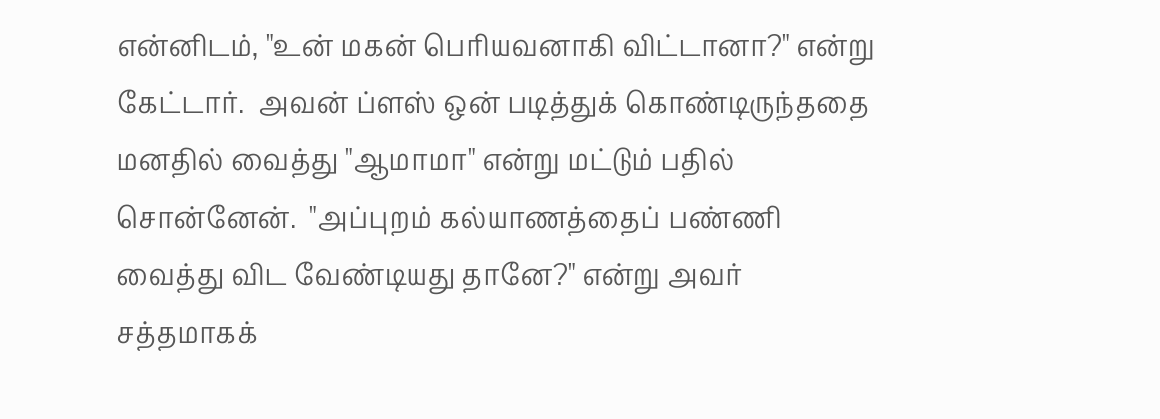என்னிடம், "உன் மகன் பெரியவனாகி விட்டானா?" என்று கேட்டார்.  அவன் ப்ளஸ் ஒன் படித்துக் கொண்டிருந்ததை மனதில் வைத்து "ஆமாமா" என்று மட்டும் பதில் சொன்னேன்.  "அப்புறம் கல்யாணத்தைப் பண்ணி வைத்து விட வேண்டியது தானே?" என்று அவர் சத்தமாகக்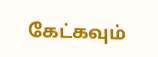கேட்கவும்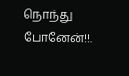நொந்து போனேன்!!.